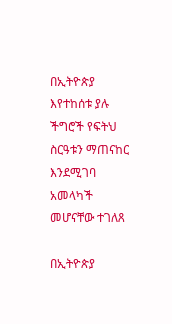በኢትዮጵያ እየተከሰቱ ያሉ ችግሮች የፍትህ ስርዓቱን ማጠናከር እንደሚገባ አመላካች መሆናቸው ተገለጸ

በኢትዮጵያ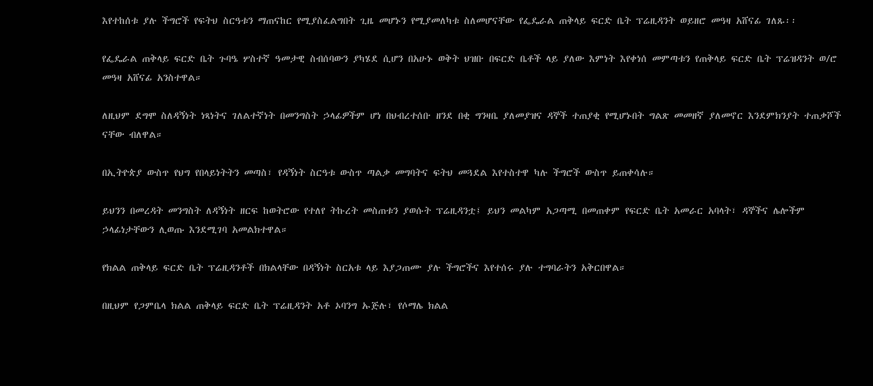እየተከሰቱ ያሉ ችግሮች የፍትህ ስርዓቱን ማጠናከር የሚያስፈልግበት ጊዜ መሆኑን የሚያመለካቱ ስለመሆናቸው የፌዴራል ጠቅላይ ፍርድ ቤት ፕሬዚዳንት ወይዘሮ መዓዛ አሸናፊ ገለጹ፡፡

የፌዴራል ጠቅላይ ፍርድ ቤት ጉባዔ ሦስተኛ ዓመታዊ ስብሰባውን ያካሄደ ሲሆን በአሁኑ ወቅት ህዝቡ በፍርድ ቤቶች ላይ ያለው እምነት እየቀነሰ መምጣቱን የጠቅላይ ፍርድ ቤት ፕሬዝዳንት ወ/ሮ መዓዛ አሸናፊ አንስተዋል።

ለዚህም ደግሞ ስለዳኝነት ነጻነትና ገለልተኛነት በመንግስት ኃላፊዎችም ሆነ በህብረተሰቡ ዘንደ በቂ ግንዛቤ ያለመያዝና ዳኞች ተጠያቂ የሚሆኑበት ግልጽ መመዘኛ ያለመኖር እንደምክንያት ተጠቃሾች ናቸው ብለዋል።

በኢትዮጵያ ውስጥ የህግ የበላይነትትን መጣስ፣ የዳኝነት ስርዓቱ ውስጥ ጣልቃ መግባትና ፍትህ መጓደል እየተስተዋ ካሉ ችግሮች ውስጥ ይጠቀሳሉ።

ይህንን በመረዳት መንግስት ለዳኝነት ዘርፍ ከወትሮው የተለየ ትኩረት መስጠቱን ያወሱት ፕሬዚዳንቷ፤ ይህን መልካም አጋጣሚ በመጠቀም የፍርድ ቤት አመራር አባላት፣ ዳኞችና ሌሎችም ኃላፊነታቸውን ሊወጡ እንደሚገባ አመልክተዋል።

የክልል ጠቅላይ ፍርድ ቤት ፕሬዚዳንቶች በክልላቸው በዳኝነት ስርአቱ ላይ እያጋጠሙ ያሉ ችግሮችና እየተሰሩ ያሉ ተግባራትን አቅርበዋል።

በዚህም የጋምቤላ ክልል ጠቅላይ ፍርድ ቤት ፕሬዚዳንት አቶ ኦባንግ ኡጅሉ፣ የሶማሌ ክልል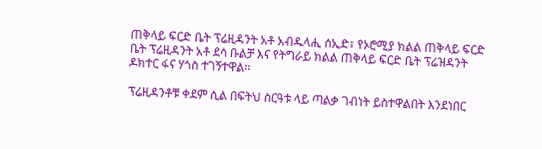ጠቅላይ ፍርድ ቤት ፕሬዚዳንት አቶ አብዱላሒ ሰኢድ፣ የኦሮሚያ ክልል ጠቅላይ ፍርድ ቤት ፕሬዚዳንት አቶ ደሳ ቡልቻ እና የትግራይ ክልል ጠቅላይ ፍርድ ቤት ፕሬዝዳንት ዶክተር ፋና ሃጎስ ተገኝተዋል፡፡

ፕሬዚዳንቶቹ ቀደም ሲል በፍትህ ስርዓቱ ላይ ጣልቃ ገብነት ይስተዋልበት እንደነበር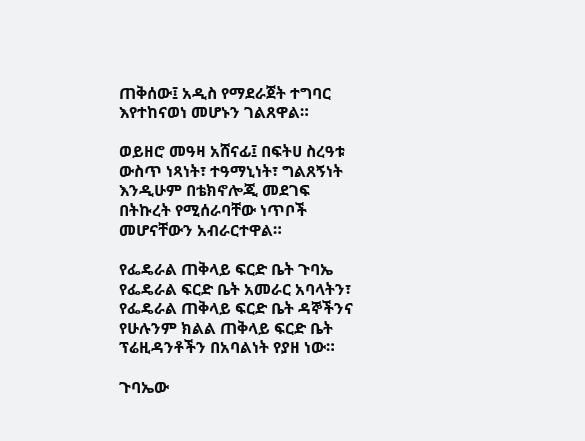ጠቅሰው፤ አዲስ የማደራጀት ተግባር እየተከናወነ መሆኑን ገልጸዋል።

ወይዘሮ መዓዛ አሸናፊ፤ በፍትሀ ስረዓቱ ውስጥ ነጻነት፣ ተዓማኒነት፣ ግልጸኝነት እንዲሁም በቴክኖሎጂ መደገፍ በትኩረት የሚሰራባቸው ነጥቦች መሆናቸውን አብራርተዋል።

የፌዴራል ጠቅላይ ፍርድ ቤት ጉባኤ የፌዴራል ፍርድ ቤት አመራር አባላትን፣ የፌዴራል ጠቅላይ ፍርድ ቤት ዳኞችንና የሁሉንም ክልል ጠቅላይ ፍርድ ቤት ፕሬዚዳንቶችን በአባልነት የያዘ ነው።

ጉባኤው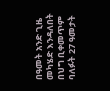በዓመት አንድ ጊዜ መካሄድ እንዳለበት በህግ ቢቀመጥም ባለፉት 27 ዓመታት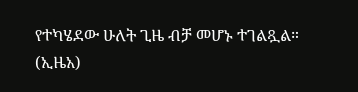የተካሄደው ሁለት ጊዜ ብቻ መሆኑ ተገልጿል። (ኢዜአ)